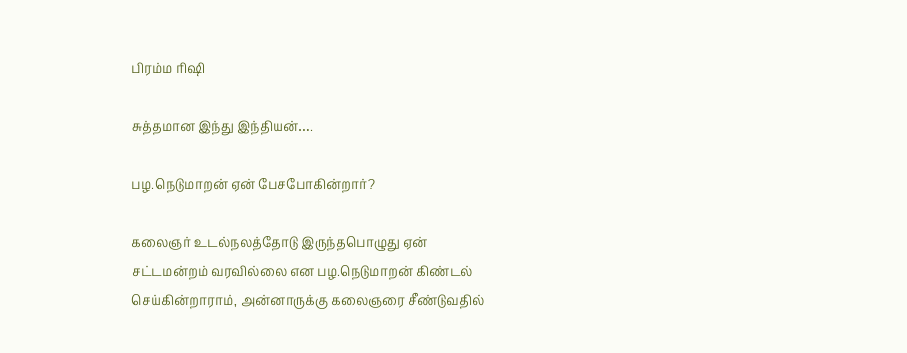பிரம்ம ரிஷி

சுத்தமான இந்து இந்தியன்….

பழ.நெடுமாறன் ஏன் பேசபோகின்றார்?

கலைஞர் உடல்நலத்தோடு இருந்தபொழுது ஏன் சட்டமன்றம் வரவில்லை என பழ.நெடுமாறன் கிண்டல் செய்கின்றாராம், அன்னாருக்கு கலைஞரை சீண்டுவதில்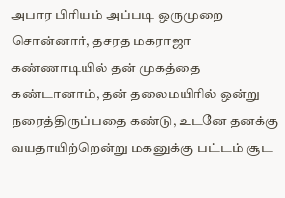அபார பிரியம் அப்படி ஒருமுறை சொன்னார், தசரத மகராஜா கண்ணாடியில் தன் முகத்தை கண்டானாம், தன் தலைமயிரில் ஒன்று நரைத்திருப்பதை கண்டு, உடனே தனக்கு வயதாயிற்றென்று மகனுக்கு பட்டம் சூட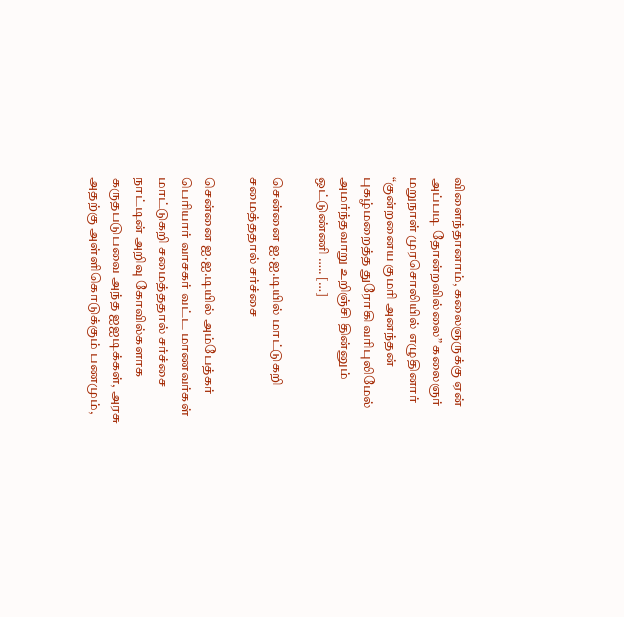விளைந்தானாம், கலைஞருக்கு ஏன் அப்படி தோன்றவில்லை” கலைஞர் மறுநாள் முரசொலியில் எழுதினார் “குன்றனைய குமரி அனந்தன் புகழ்மறைத்த துரோகி வரிபுலிமேல் அமர்ந்தவாறு உறிஞ்சி தின்னும் ஒட்டுண்ணி ….. […]

சென்னை ஐ.ஐ.டியில் மாட்டுகறி சமைத்ததால் சர்ச்சை

சென்னை ஐ.ஐ.டியில் அம்பேத்கர் பெரியார் வாசகர் வட்ட மாணவர்கள் மாட்டுகறி சமைத்ததால் சர்ச்சை நாட்டின் அறிவு கோவில்களாக கருதபடுபவை அந்த ஐஐடிக்கள், அரசு அதற்கு அள்ளிகொடுக்கும் பணமும்,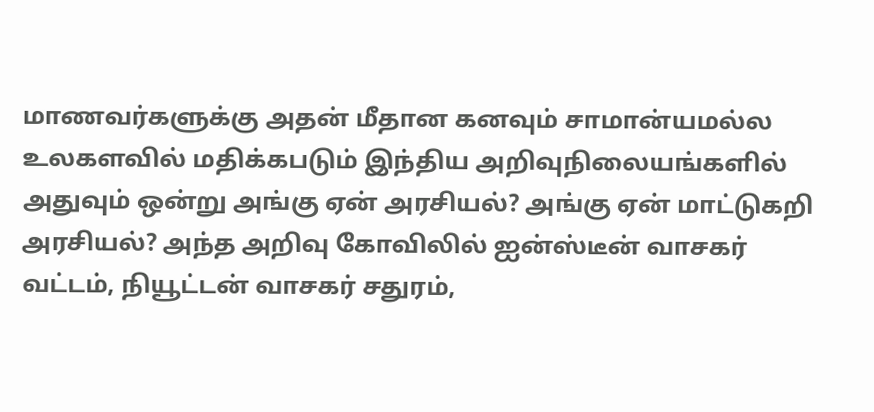மாணவர்களுக்கு அதன் மீதான கனவும் சாமான்யமல்ல‌ உலகளவில் மதிக்கபடும் இந்திய அறிவுநிலையங்களில் அதுவும் ஒன்று அங்கு ஏன் அரசியல்? அங்கு ஏன் மாட்டுகறி அரசியல்? அந்த அறிவு கோவிலில் ஐன்ஸ்டீன் வாசகர் வட்டம், நியூட்டன் வாசகர் சதுரம்,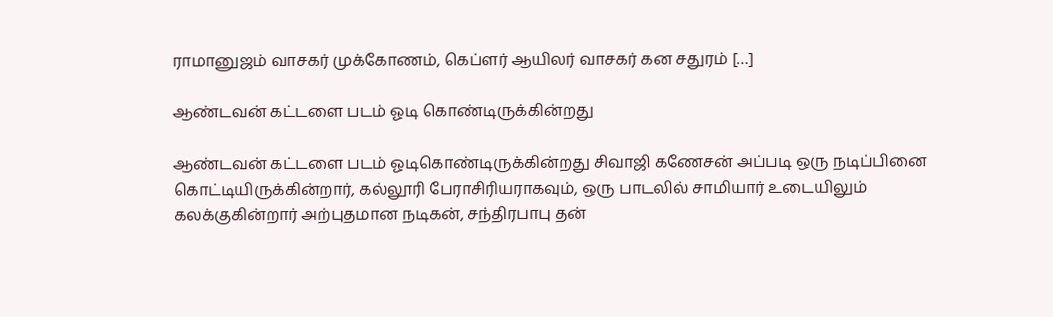ராமானுஜம் வாசகர் முக்கோணம், கெப்ளர் ஆயிலர் வாசகர் கன சதுரம் […]

ஆண்டவன் கட்டளை படம் ஓடி கொண்டிருக்கின்றது

ஆண்டவன் கட்டளை படம் ஓடிகொண்டிருக்கின்றது சிவாஜி கணேசன் அப்படி ஒரு நடிப்பினை கொட்டியிருக்கின்றார், கல்லூரி பேராசிரியராகவும், ஒரு பாடலில் சாமியார் உடையிலும் கலக்குகின்றார் அற்புதமான நடிகன், சந்திரபாபு தன்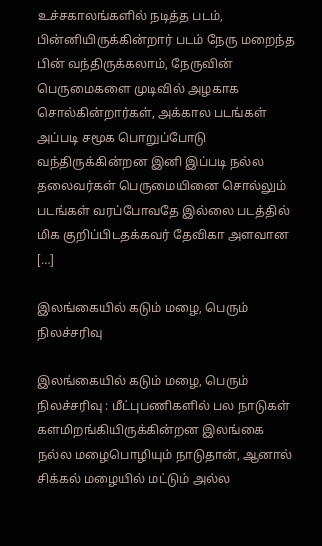உச்சகாலங்களில் நடித்த படம், பின்னியிருக்கின்றார் படம் நேரு மறைந்த பின் வந்திருக்கலாம், நேருவின் பெருமைகளை முடிவில் அழகாக சொல்கின்றார்கள், அக்கால படங்கள் அப்படி சமூக பொறுப்போடு வந்திருக்கின்றன‌ இனி இப்படி நல்ல தலைவர்கள் பெருமையினை சொல்லும் படங்கள் வரப்போவதே இல்லை படத்தில் மிக குறிப்பிடதக்கவர் தேவிகா அளவான […]

இலங்கையில் கடும் மழை, பெரும் நிலச்சரிவு

இலங்கையில் கடும் மழை, பெரும் நிலச்சரிவு : மீட்புபணிகளில் பல நாடுகள் களமிறங்கியிருக்கின்றன‌ இலங்கை நல்ல மழைபொழியும் நாடுதான், ஆனால் சிக்கல் மழையில் மட்டும் அல்ல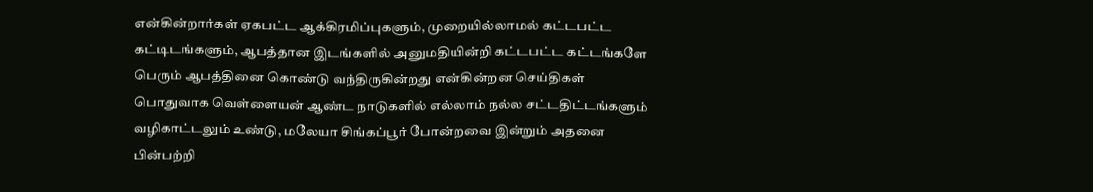என்கின்றார்கள் ஏகபட்ட ஆக்கிரமிப்புகளும், முறையில்லாமல் கட்டபட்ட கட்டிடங்களும், ஆபத்தான இடங்களில் அனுமதியின்றி கட்டபட்ட கட்டங்களே பெரும் ஆபத்தினை கொண்டு வந்திருகின்றது என்கின்றன செய்திகள் பொதுவாக வெள்ளையன் ஆண்ட நாடுகளில் எல்லாம் நல்ல சட்டதிட்டங்களும் வழிகாட்டலும் உண்டு, மலேயா சிங்கப்பூர் போன்றவை இன்றும் அதனை பின்பற்றி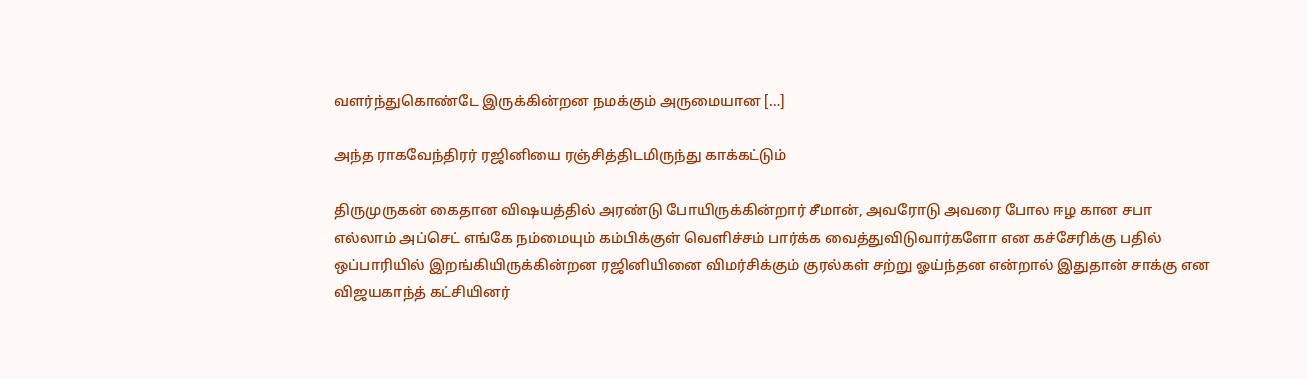வளர்ந்துகொண்டே இருக்கின்றன‌ நமக்கும் அருமையான […]

அந்த ராகவேந்திரர் ரஜினியை ரஞ்சித்திடமிருந்து காக்கட்டும்

திருமுருகன் கைதான விஷயத்தில் அரண்டு போயிருக்கின்றார் சீமான், அவரோடு அவரை போல ஈழ கான சபா எல்லாம் அப்செட் எங்கே நம்மையும் கம்பிக்குள் வெளிச்சம் பார்க்க வைத்துவிடுவார்களோ என கச்சேரிக்கு பதில் ஒப்பாரியில் இறங்கியிருக்கின்றன‌ ரஜினியினை விமர்சிக்கும் குரல்கள் சற்று ஓய்ந்தன என்றால் இதுதான் சாக்கு என விஜயகாந்த் கட்சியினர்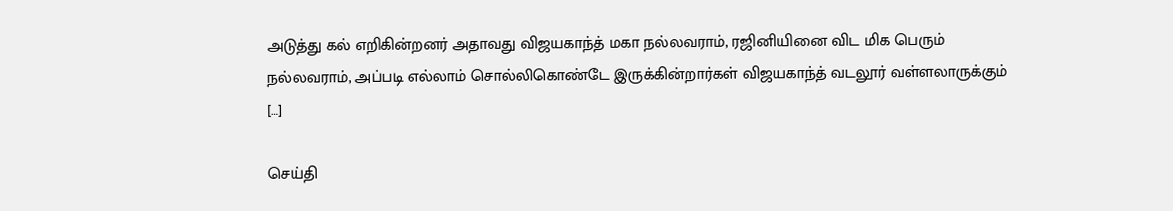அடுத்து கல் எறிகின்றனர் அதாவது விஜயகாந்த் மகா நல்லவராம், ரஜினியினை விட மிக பெரும் நல்லவராம், அப்படி எல்லாம் சொல்லிகொண்டே இருக்கின்றார்கள் விஜயகாந்த் வடலூர் வள்ளலாருக்கும் […]

செய்தி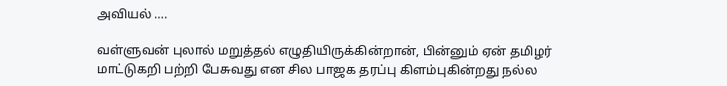அவியல் ….

வள்ளுவன் புலால் மறுத்தல் எழுதியிருக்கின்றான், பின்னும் ஏன் தமிழர் மாட்டுகறி பற்றி பேசுவது என சில பாஜக தரப்பு கிளம்புகின்றது நல்ல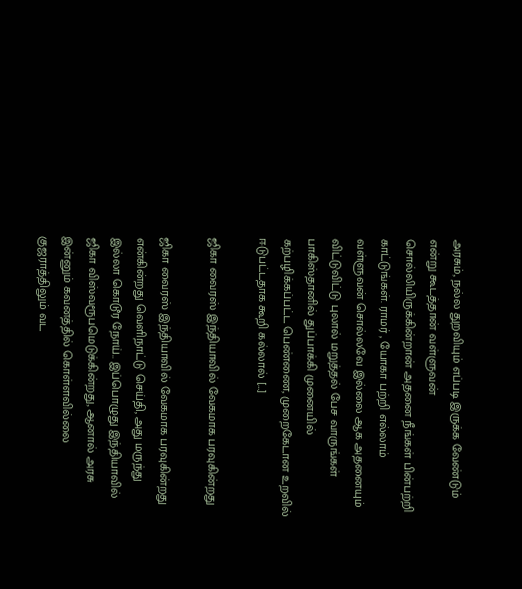அரசும், நல்ல துறவியும் எப்படி இருக்க வேண்டும் என்று கூடத்தான் வள்ளுவன் சொல்லியிருக்கின்றான் அதனை நீங்கள் பின்பற்றி காட்டுங்கள். ராமர் , யோகா பற்றி எல்லாம் வள்ளுவன் சொல்லவே இல்லை ஆக அதனையும் விட்டுவிட்டு புலால் மறுத்தல் பேச வாருங்கள் பாகிஸ்தானில் துப்பாக்கி முனையில் கற்பழிக்கப்பட்ட பெண்ணை, முறைகேடான உறவில் ஈடுபட்டதாக கூறி கல்லால் […]

ஜிகா வைரஸ் இந்தியாவில் வேகமாக பரவுகின்றது

ஜிகா வைரஸ் இந்தியாவில் வேகமாக பரவுகின்றது என்கின்றது வெளிநாட்டு செய்தி, அது மருந்து இல்லா கொடூர நோய்.. இப்பொழுது இந்தியாவில் ஜிகா விஸ்வரூபமெடுக்கின்றது, ஆனால் அரசு இன்னும் கவனத்தில் கொள்ளவில்லை குஜராத்திலும் வட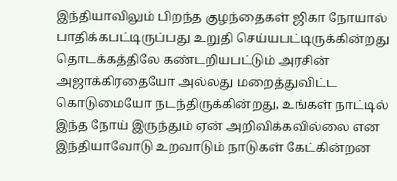இந்தியாவிலும் பிறந்த குழந்தைகள் ஜிகா நோயால் பாதிக்கபட்டிருப்பது உறுதி செய்யபட்டிருக்கின்றது தொடக்கத்திலே கண்டறியபட்டும் அரசின் அஜாக்கிரதையோ அல்லது மறைத்துவிட்ட கொடுமையோ நடந்திருக்கின்றது, உங்கள் நாட்டில் இந்த நோய் இருந்தும் ஏன் அறிவிக்கவில்லை என இந்தியாவோடு உறவாடும் நாடுகள் கேட்கின்றன‌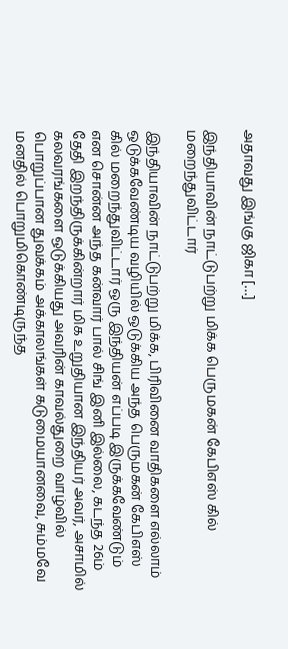அதாவது இங்கு ஜிகா […]

இந்தியாவின் நாட்டுபற்று மிக்க பெருமகன் கேபிஎஸ் கில் மறைந்துவிட்டார்

இந்தியாவின் நாட்டுபற்று மிக்க, பிரிவினை வாதிகளை எல்லாம் ஒடுக்கவேண்டிய வழியில் ஒடுக்கிய அந்த பெருமகன் கேபிஎஸ் கில் மறைந்துவிட்டார் ஒரு இந்தியன் எப்படி இருக்கவேண்டும் என சொன்ன அந்த கன்வார் பால் சிங் இனி இல்லை, கடந்த 26ம் தேதி இறந்திருக்கின்றார் மிக உறுதியான இந்தியர் அவர், அசாமில் கலவரங்களை ஒடுக்கியது அவரின் காவல்துறை வாழ்வில் பொறுப்பான துவக்கம் அக்காலங்கள் கடுமையானவை, சும்மவே மனதில் பொறுமிகொண்டிருந்த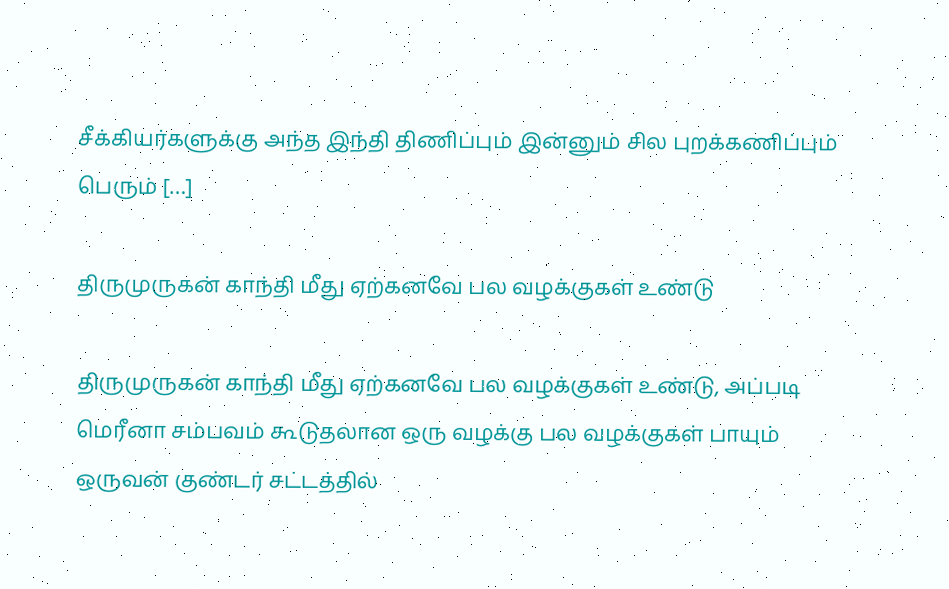சீக்கியர்களுக்கு அந்த இந்தி திணிப்பும் இன்னும் சில புறக்கணிப்பும் பெரும் […]

திருமுருகன் காந்தி மீது ஏற்கனவே பல வழக்குகள் உண்டு

திருமுருகன் காந்தி மீது ஏற்கனவே பல வழக்குகள் உண்டு, அப்படி மெரீனா சம்பவம் கூடுதலான ஒரு வழக்கு பல வழக்குகள் பாயும் ஒருவன் குண்டர் சட்டத்தில்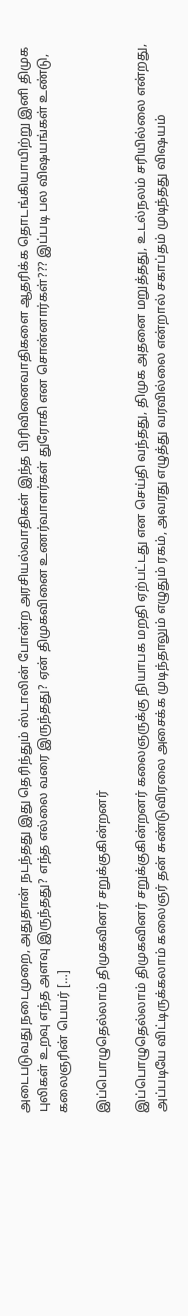அடைபடுவது நடைமுறை, அதுதான் நடந்தது இது தெரிந்தும் ஸ்டாலின் போன்ற அரசியல்வாதிகள் இந்த பிரிவினைவாதிகளை ஆதரிக்க தொடங்கியாயிற்று இனி திமுக புலிகள் உறவு எந்த அளவு இருந்தது? எந்த எல்லை வரை இருந்தது? ஏன் திமுகவினை உணர்வாளர்கள் துரோகி என சொன்னார்கள்??? இப்படி பல விஷயங்கள் உண்டு, கலைஞரின் பெயர் […]

இப்பொழுதெல்லாம் திமுகவினர் சறுக்குகின்றனர்

இப்பொழுதெல்லாம் திமுகவினர் சறுக்குகின்றனர் கலைஞருக்கு நியாபக மறதி ஏற்பட்டது என செய்தி வந்தது, திமுக அதனை மறுத்தது, உடல்நலம் சரியில்லை என்றது, அப்படியே விட்டிருக்கலாம் கலைஞர் தன் சுண்டுவிரலை அசைக்க முடிந்தாலும் எழுதும் ரகம், அவரது எழுத்து வரவில்லை என்றால் சகாப்தம் முடிந்தது விஷயம்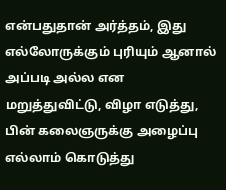என்பதுதான் அர்த்தம், இது எல்லோருக்கும் புரியும் ஆனால் அப்படி அல்ல என மறுத்துவிட்டு, விழா எடுத்து, பின் கலைஞருக்கு அழைப்பு எல்லாம் கொடுத்து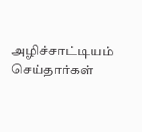அழிச்சாட்டியம் செய்தார்கள்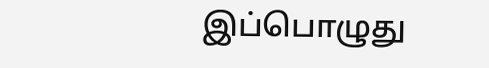இப்பொழுது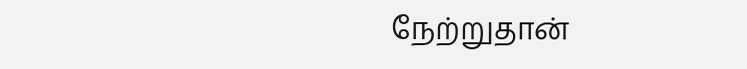நேற்றுதான்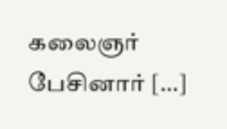கலைஞர் பேசினார் […]